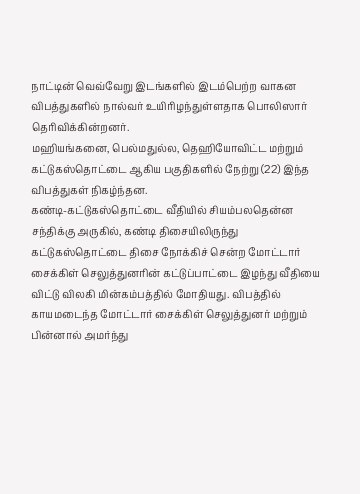நாட்டின் வெவ்வேறு இடங்களில் இடம்பெற்ற வாகன விபத்துகளில் நால்வர் உயிரிழந்துள்ளதாக பொலிஸார் தெரிவிக்கின்றனர்.
மஹியங்கனை, பெல்மதுல்ல, தெஹியோவிட்ட மற்றும் கட்டுகஸ்தொட்டை ஆகிய பகுதிகளில் நேற்று (22) இந்த விபத்துகள் நிகழ்ந்தன.
கண்டி-கட்டுகஸ்தொட்டை வீதியில் சியம்பலதென்ன சந்திக்கு அருகில், கண்டி திசையிலிருந்து கட்டுகஸ்தொட்டை திசை நோக்கிச் சென்ற மோட்டார் சைக்கிள் செலுத்துனரின் கட்டுப்பாட்டை இழந்து வீதியை விட்டு விலகி மின்கம்பத்தில் மோதியது. விபத்தில் காயமடைந்த மோட்டார் சைக்கிள் செலுத்துனர் மற்றும் பின்னால் அமர்ந்து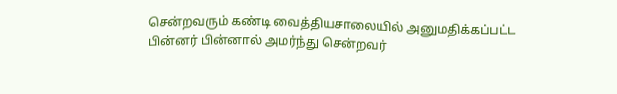சென்றவரும் கண்டி வைத்தியசாலையில் அனுமதிக்கப்பட்ட பின்னர் பின்னால் அமர்ந்து சென்றவர்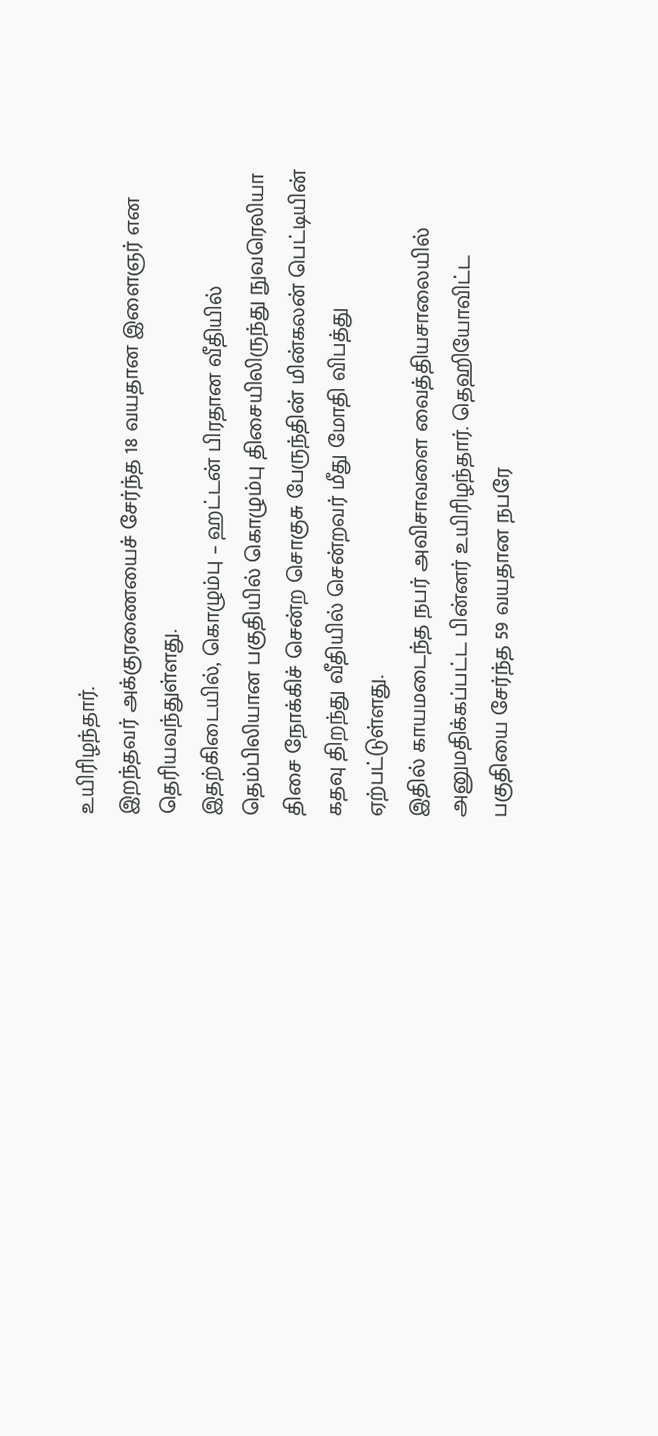உயிரிழந்தார்.
இறந்தவர் அக்குரணையைச் சேர்ந்த 18 வயதான இளைஞர் என தெரியவந்துள்ளது.
இதற்கிடையில், கொழும்பு – ஹட்டன் பிரதான வீதியில் தெம்பிலியான பகுதியில் கொழும்பு திசையிலிருந்து நுவரெலியா திசை நோக்கிச் சென்ற சொகுசு பேருந்தின் மின்கலன் பெட்டியின் கதவு திறந்து வீதியில் சென்றவர் மீது மோதி விபத்து ஏற்பட்டுள்ளது.
இதில் காயமடைந்த நபர் அவிசாவளை வைத்தியசாலையில் அனுமதிக்கப்பட்ட பின்னர் உயிரிழந்தார். தெஹியோவிட்ட பகுதியை சேர்ந்த 59 வயதான நபரே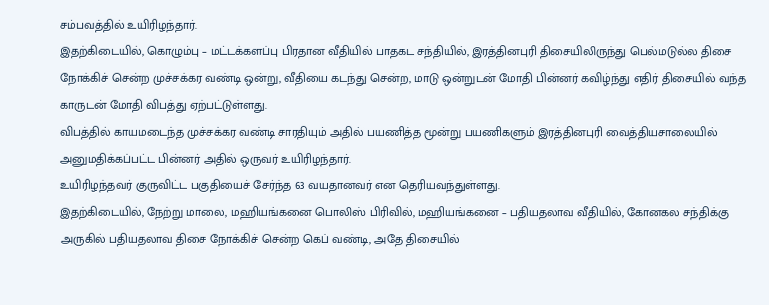சம்பவத்தில் உயிரிழந்தார்.
இதற்கிடையில், கொழும்பு – மட்டக்களப்பு பிரதான வீதியில் பாதகட சந்தியில், இரத்தினபுரி திசையிலிருந்து பெல்மடுல்ல திசை நோக்கிச் சென்ற முச்சக்கர வண்டி ஒன்று, வீதியை கடந்து சென்ற, மாடு ஒன்றுடன் மோதி பின்னர் கவிழ்ந்து எதிர் திசையில் வந்த காருடன் மோதி விபத்து ஏற்பட்டுள்ளது.
விபத்தில் காயமடைந்த முச்சக்கர வண்டி சாரதியும் அதில் பயணித்த மூன்று பயணிகளும் இரத்தினபுரி வைத்தியசாலையில் அனுமதிக்கப்பட்ட பின்னர் அதில் ஒருவர் உயிரிழந்தார்.
உயிரிழந்தவர் குருவிட்ட பகுதியைச் சேர்ந்த 63 வயதானவர் என தெரியவந்துள்ளது.
இதற்கிடையில், நேற்று மாலை, மஹியங்கனை பொலிஸ் பிரிவில், மஹியங்கனை – பதியதலாவ வீதியில், கோனகல சந்திக்கு அருகில் பதியதலாவ திசை நோக்கிச் சென்ற கெப் வண்டி, அதே திசையில்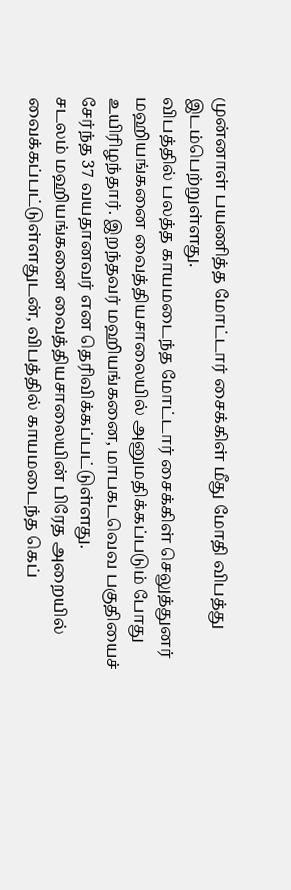முன்னாள் பயணித்த மோட்டார் சைக்கிள் மீது மோதி விபத்து இடம்பெற்றுள்ளது.
விபத்தில் பலத்த காயமடைந்த மோட்டார் சைக்கிள் செலுத்துனர் மஹியங்கனை வைத்தியசாலையில் அனுமதிக்கப்படும் போது உயிரிழந்தார். இறந்தவர் மஹியங்கனை, மாபகடவெவ பகுதியைச் சேர்ந்த 37 வயதானவர் என தெரிவிக்கப்பட்டுள்ளது.
சடலம் மஹியங்கனை வைத்தியசாலையின் பிரேத அறையில் வைக்கப்பட்டுள்ளதுடன், விபத்தில் காயமடைந்த கெப்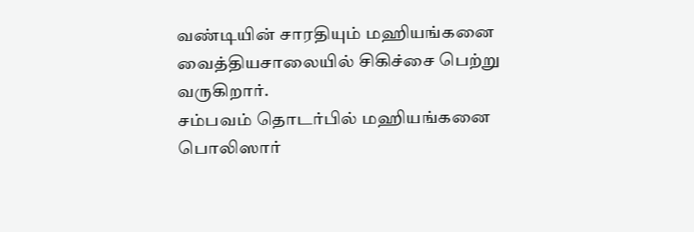வண்டியின் சாரதியும் மஹியங்கனை வைத்தியசாலையில் சிகிச்சை பெற்று வருகிறார்.
சம்பவம் தொடர்பில் மஹியங்கனை பொலிஸார்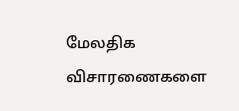மேலதிக விசாரணைகளை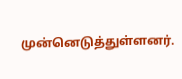முன்னெடுத்துள்ளனர்.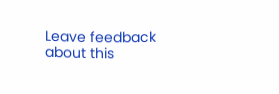Leave feedback about this